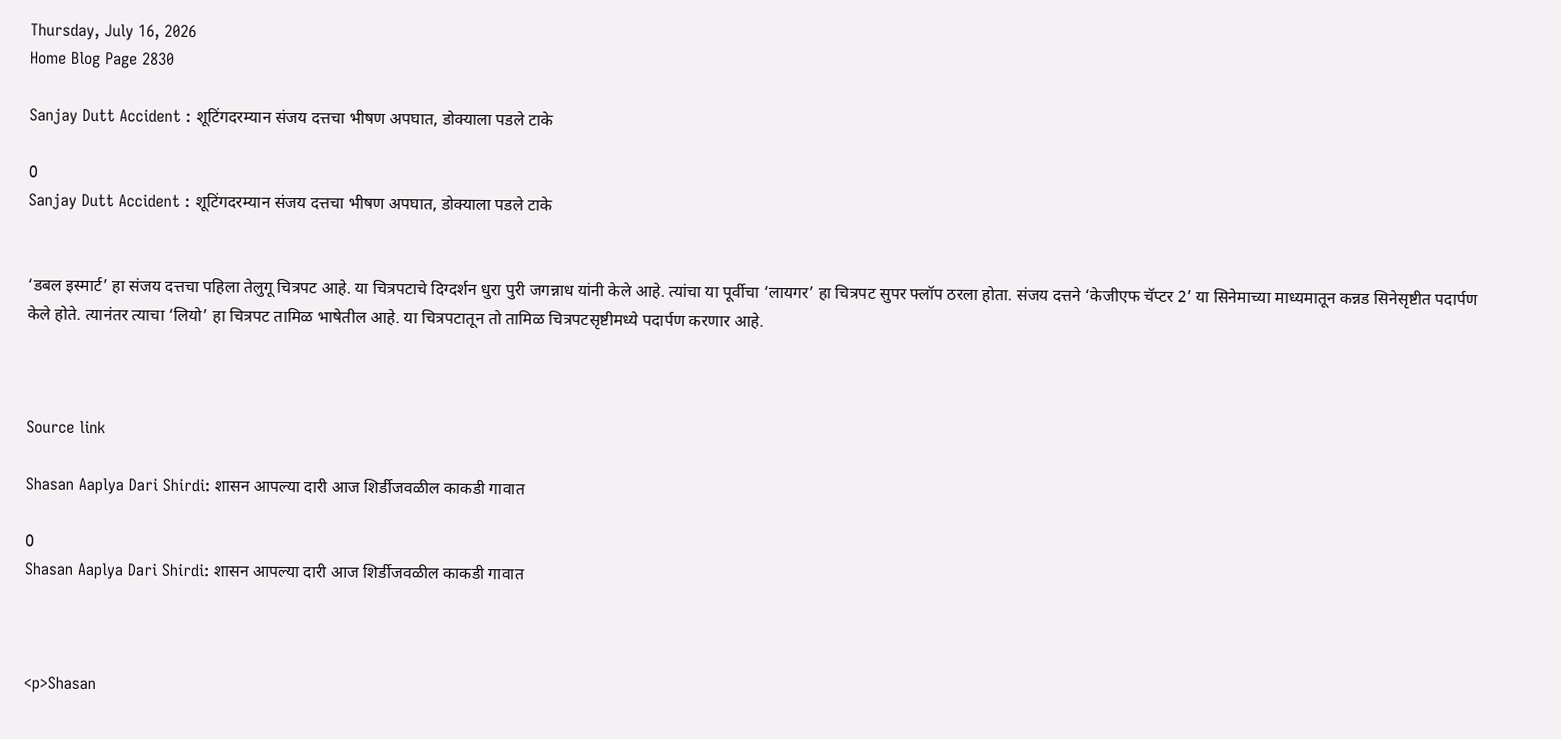Thursday, July 16, 2026
Home Blog Page 2830

Sanjay Dutt Accident : शूटिंगदरम्यान संजय दत्तचा भीषण अपघात, डोक्याला पडले टाके

0
Sanjay Dutt Accident : शूटिंगदरम्यान संजय दत्तचा भीषण अपघात, डोक्याला पडले टाके


‘डबल इस्मार्ट’ हा संजय दत्तचा पहिला तेलुगू चित्रपट आहे. या चित्रपटाचे दिग्दर्शन धुरा पुरी जगन्नाध यांनी केले आहे. त्यांचा या पूर्वीचा ‘लायगर’ हा चित्रपट सुपर फ्लॉप ठरला होता. संजय दत्तने ‘केजीएफ चॅप्टर 2’ या सिनेमाच्या माध्यमातून कन्नड सिनेसृष्टीत पदार्पण केले होते. त्यानंतर त्याचा ‘लियो’ हा चित्रपट तामिळ भाषेतील आहे. या चित्रपटातून तो तामिळ चित्रपटसृष्टीमध्ये पदार्पण करणार आहे.



Source link

Shasan Aaplya Dari Shirdi: शासन आपल्या दारी आज शिर्डीजवळील काकडी गावात

0
Shasan Aaplya Dari Shirdi: शासन आपल्या दारी आज शिर्डीजवळील काकडी गावात



<p>Shasan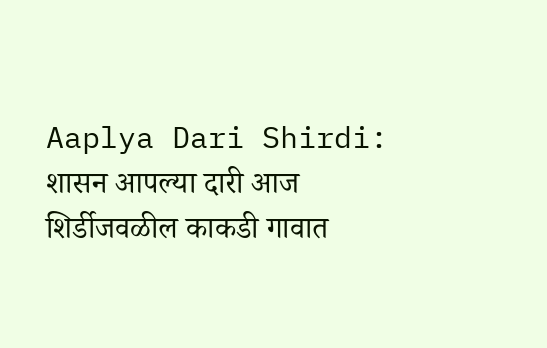Aaplya Dari Shirdi: शासन आपल्या दारी आज शिर्डीजवळील काकडी गावात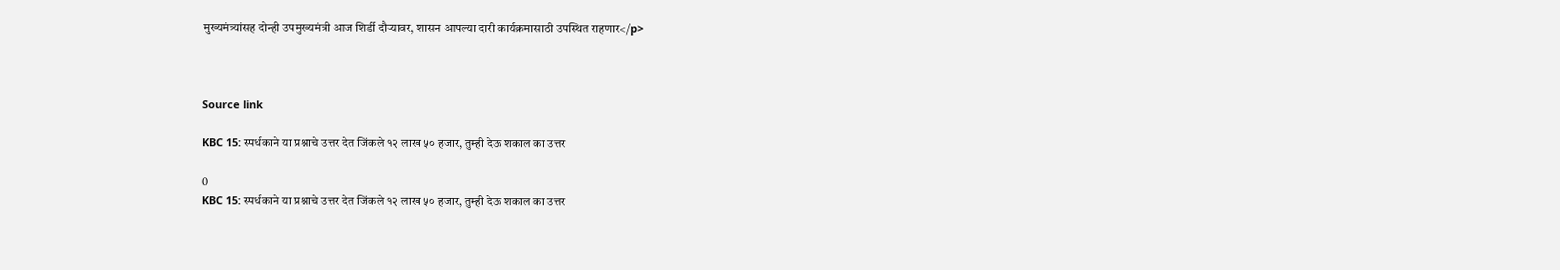मुख्यमंत्र्यांसह दोन्ही उपमुख्यमंत्री आज शिर्डी दौऱ्यावर, शासन आपल्या दारी कार्यक्रमासाठी उपस्थित राहणार</p>



Source link

KBC 15: स्पर्धकाने या प्रश्नाचे उत्तर देत जिंकले १२ लाख ५० हजार, तुम्ही देऊ शकाल का उत्तर

0
KBC 15: स्पर्धकाने या प्रश्नाचे उत्तर देत जिंकले १२ लाख ५० हजार, तुम्ही देऊ शकाल का उत्तर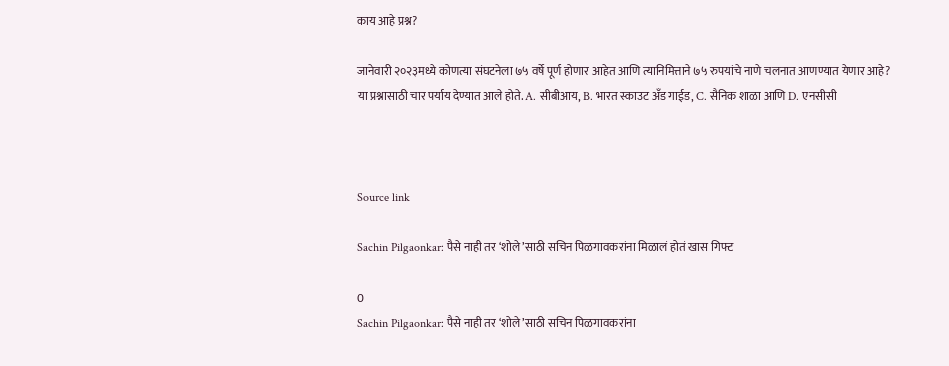काय आहे प्रश्न?

जानेवारी २०२३मध्ये कोणत्या संघटनेला ७५ वर्षे पूर्ण होणार आहेत आणि त्यानिमित्ताने ७५ रुपयांचे नाणे चलनात आणण्यात येणार आहे? या प्रश्नासाठी चार पर्याय देण्यात आले होते. A. सीबीआय, B. भारत स्काउट अँड गाईड, C. सैनिक शाळा आणि D. एनसीसी



Source link

Sachin Pilgaonkar: पैसे नाही तर ‘शोले’साठी सचिन पिळगावकरांना मिळालं होतं खास गिफ्ट

0
Sachin Pilgaonkar: पैसे नाही तर ‘शोले’साठी सचिन पिळगावकरांना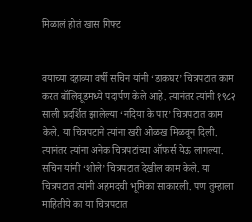मिळालं होतं खास गिफ्ट


वयाच्या दहाव्या वर्षी सचिन यांनी ‘डाकघर’ चित्रपटात काम करत बॉलिवूडमध्ये पदार्पण केले आहे. त्यानंतर त्यांनी १९८२ साली प्रदर्शित झालेल्या ‘नदिया के पार’ चित्रपटात काम केले. या चित्रपटाने त्यांना खरी ओळख मिळवून दिली. त्यानंतर त्यांना अनेक चित्रपटांच्या ऑफर्स येऊ लागल्या. सचिन यांनी ‘शोले’ चित्रपटात देखील काम केले. या चित्रपटात त्यांनी अहमदची भूमिका साकारली. पण तुम्हाला माहितीये का या चित्रपटात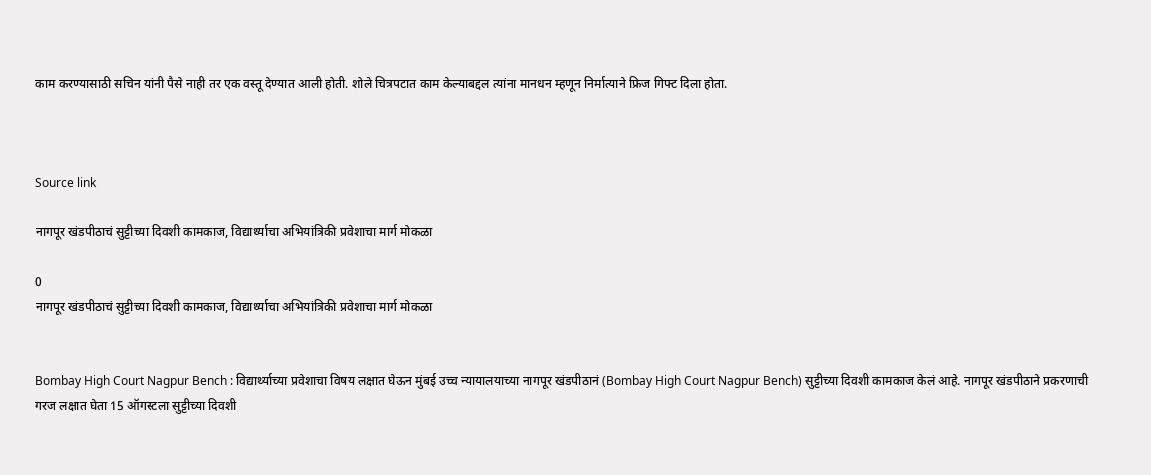काम करण्यासाठी सचिन यांनी पैसे नाही तर एक वस्तू देण्यात आली होती. शोले चित्रपटात काम केल्याबद्दल त्यांना मानधन म्हणून निर्मात्याने फ्रिज गिफ्ट दिला होता.



Source link

नागपूर खंडपीठाचं सुट्टीच्या दिवशी कामकाज, विद्यार्थ्याचा अभियांत्रिकी प्रवेशाचा मार्ग मोकळा

0
नागपूर खंडपीठाचं सुट्टीच्या दिवशी कामकाज, विद्यार्थ्याचा अभियांत्रिकी प्रवेशाचा मार्ग मोकळा


Bombay High Court Nagpur Bench : विद्यार्थ्याच्या प्रवेशाचा विषय लक्षात घेऊन मुंबई उच्च न्यायालयाच्या नागपूर खंडपीठानं (Bombay High Court Nagpur Bench) सुट्टीच्या दिवशी कामकाज केलं आहे. नागपूर खंडपीठाने प्रकरणाची गरज लक्षात घेता 15 ऑगस्टला सुट्टीच्या दिवशी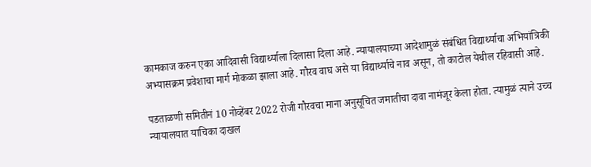कामकाज करुन एका आदिवासी विद्यार्थ्याला दिलासा दिला आहे. न्यायालयाच्या आदेशामुळं संबंधित विद्यार्थ्याचा अभियांत्रिकी अभ्यासक्रम प्रवेशाचा मार्ग मोकळा झाला आहे. गौरव वाघ असे या विद्यार्थ्याचे नाव असून, तो काटोल येथील रहिवासी आहे.

पडताळणी समितीनं 10 नोव्हेंबर 2022 रोजी गौरवचा माना अनुसूचित जमातीचा दावा नामंजूर केला होता. त्यामुळं त्याने उच्च न्यायालयात याचिका दाखल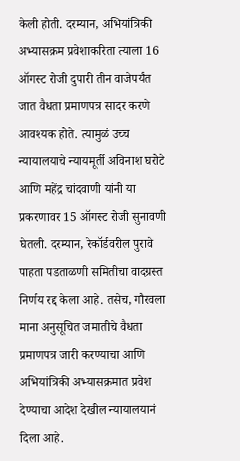केली होती. दरम्यान, अभियांत्रिकी अभ्यासक्रम प्रवेशाकरिता त्याला 16 ऑगस्ट रोजी दुपारी तीन वाजेपर्यंत जात वैधता प्रमाणपत्र सादर करणे आवश्यक होते. त्यामुळं उच्च न्यायालयाचे न्यायमूर्ती अविनाश घरोटे आणि महेंद्र चांदवाणी यांनी या प्रकरणावर 15 ऑगस्ट रोजी सुनावणी घेतली. दरम्यान, रेकॉर्डवरील पुरावे पाहता पडताळणी समितीचा वादग्रस्त निर्णय रद्द केला आहे. तसेच, गौरवला माना अनुसूचित जमातीचे वैधता प्रमाणपत्र जारी करण्याचा आणि अभियांत्रिकी अभ्यासक्रमात प्रवेश देण्याचा आदेश देखील न्यायालयानं दिला आहे.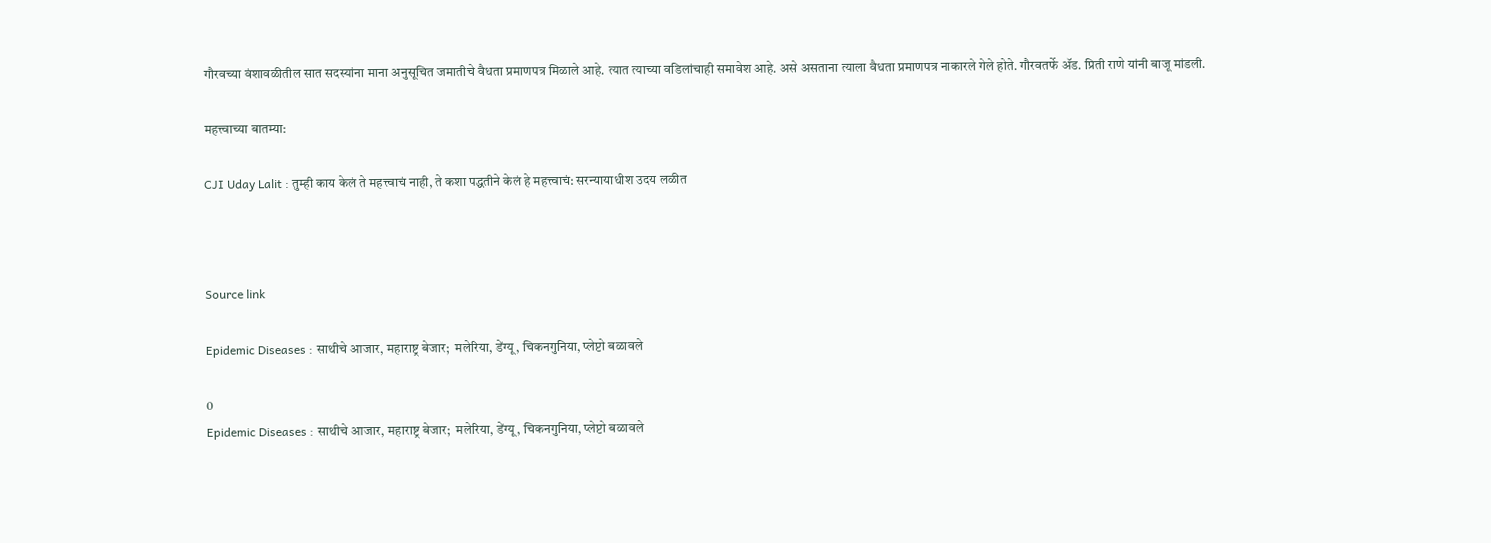गौरवच्या वंशावळीतील सात सदस्यांना माना अनुसूचित जमातीचे वैधता प्रमाणपत्र मिळाले आहे. त्यात त्याच्या वडिलांचाही समावेश आहे. असे असताना त्याला वैधता प्रमाणपत्र नाकारले गेले होते. गौरवतर्फे ॲड. प्रिती राणे यांनी बाजू मांडली.

महत्त्वाच्या बातम्या:

CJI Uday Lalit : तुम्ही काय केलं ते महत्त्वाचं नाही, ते कशा पद्धतीने केलं हे महत्त्वाचं: सरन्यायाधीश उदय लळीत



Source link

Epidemic Diseases : साथीचे आजार, महाराष्ट्र बेजार;  मलेरिया, डेंग्यू, चिकनगुनिया, प्लेप्टो बळावले

0
Epidemic Diseases : साथीचे आजार, महाराष्ट्र बेजार;  मलेरिया, डेंग्यू, चिकनगुनिया, प्लेप्टो बळावले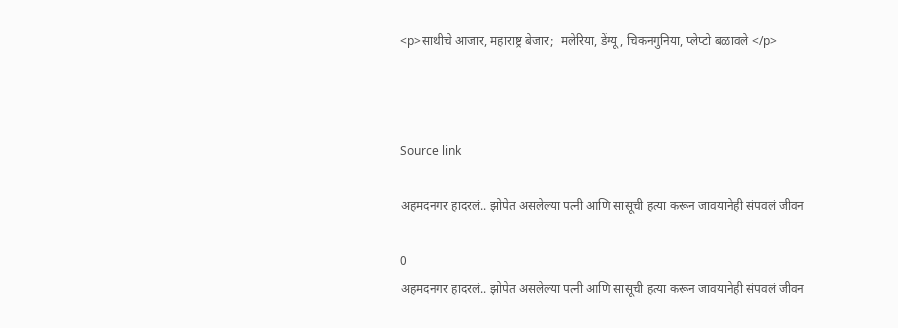<p>साथीचे आजार, महाराष्ट्र बेजार;  मलेरिया, डेंग्यू, चिकनगुनिया, प्लेप्टो बळावले </p>



Source link

अहमदनगर हादरलं.. झोपेत असलेल्या पत्नी आणि सासूची हत्या करून जावयानेही संपवलं जीवन

0
अहमदनगर हादरलं.. झोपेत असलेल्या पत्नी आणि सासूची हत्या करून जावयानेही संपवलं जीवन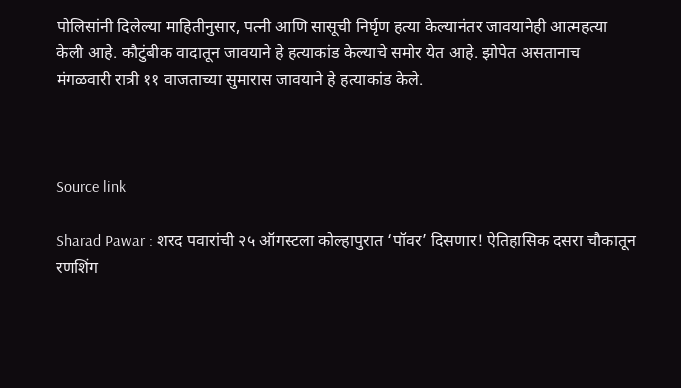पोलिसांनी दिलेल्या माहितीनुसार, पत्नी आणि सासूची निर्घृण हत्या केल्यानंतर जावयानेही आत्महत्या केली आहे. कौटुंबीक वादातून जावयाने हे हत्याकांड केल्याचे समोर येत आहे. झोपेत असतानाच मंगळवारी रात्री ११ वाजताच्या सुमारास जावयाने हे हत्याकांड केले.



Source link

Sharad Pawar : शरद पवारांची २५ ऑगस्टला कोल्हापुरात ‘पॉवर’ दिसणार! ऐतिहासिक दसरा चौकातून रणशिंग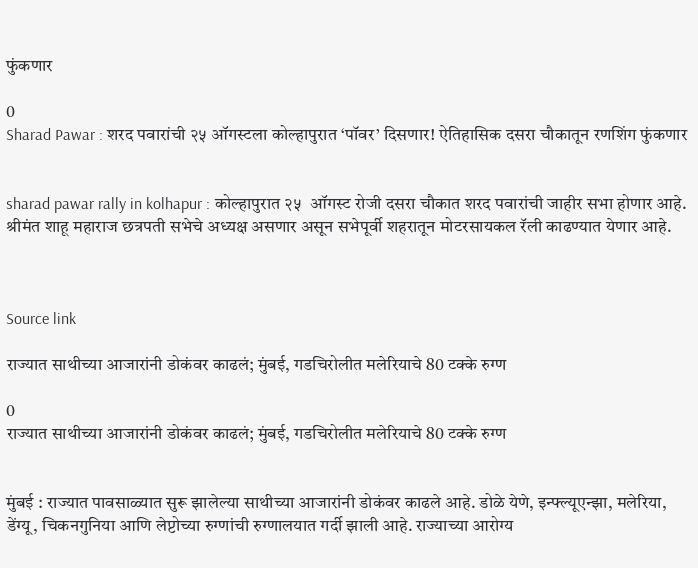फुंकणार

0
Sharad Pawar : शरद पवारांची २५ ऑगस्टला कोल्हापुरात ‘पॉवर’ दिसणार! ऐतिहासिक दसरा चौकातून रणशिंग फुंकणार


sharad pawar rally in kolhapur : कोल्हापुरात २५  ऑगस्ट रोजी दसरा चौकात शरद पवारांची जाहीर सभा होणार आहे. श्रीमंत शाहू महाराज छत्रपती सभेचे अध्यक्ष असणार असून सभेपूर्वी शहरातून मोटरसायकल रॅली काढण्यात येणार आहे.



Source link

राज्यात साथीच्या आजारांनी डोकंवर काढलं; मुंबई, गडचिरोलीत मलेरियाचे 80 टक्के रुग्ण

0
राज्यात साथीच्या आजारांनी डोकंवर काढलं; मुंबई, गडचिरोलीत मलेरियाचे 80 टक्के रुग्ण


मुंबई : राज्यात पावसाळ्यात सुरू झालेल्या साथीच्या आजारांनी डोकंवर काढले आहे. डोळे येणे, इन्फ्ल्यूएन्झा, मलेरिया, डेंग्यू, चिकनगुनिया आणि लेप्टोच्या रुग्णांची रुग्णालयात गर्दी झाली आहे. राज्याच्या आरोग्य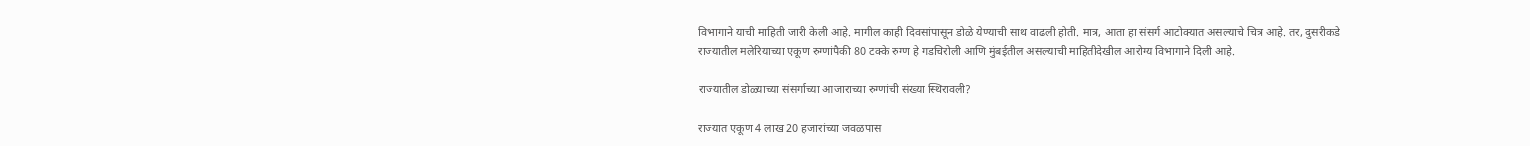विभागाने याची माहिती जारी केली आहे. मागील काही दिवसांपासून डोळे येण्याची साथ वाढली होती. मात्र, आता हा संसर्ग आटोक्यात असल्याचे चित्र आहे. तर, दुसरीकडे राज्यातील मलेरियाच्या एकूण रुग्णांपैकी 80 टक्के रुग्ण हे गडचिरोली आणि मुंबईतील असल्याची माहितीदेखील आरोग्य विभागाने दिली आहे.

राज्यातील डोळ्याच्या संसर्गाच्या आजाराच्या रुग्णांची संख्या स्थिरावली?

राज्यात एकूण 4 लाख 20 हजारांच्या जवळपास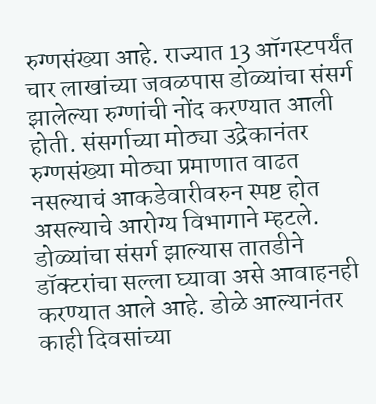रुग्णसंख्या आहे. राज्यात 13 ऑगस्टपर्यंत चार लाखांच्या जवळपास डोळ्यांचा संसर्ग झालेल्या रुग्णांची नोंद करण्यात आली होती. संसर्गाच्या मोठ्या उद्रेकानंतर रुग्णसंख्या मोठ्या प्रमाणात वाढत नसल्याचं आकडेवारीवरुन स्पष्ट होत असल्याचे आरोग्य विभागाने म्हटले. डोळ्यांचा संसर्ग झाल्यास तातडीने डॉक्टरांचा सल्ला घ्यावा असे आवाहनही करण्यात आले आहे. डोळे आल्यानंतर काही दिवसांच्या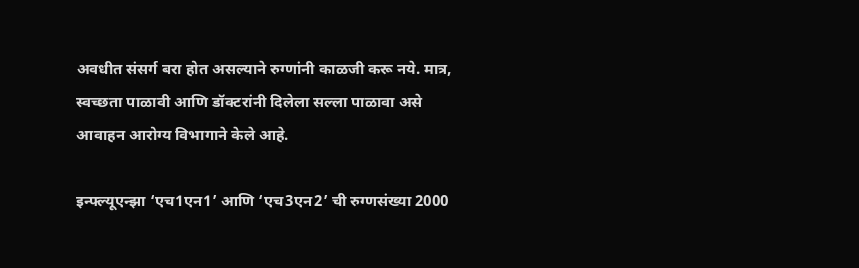अवधीत संसर्ग बरा होत असल्याने रुग्णांनी काळजी करू नये. मात्र, स्वच्छता पाळावी आणि डॉक्टरांनी दिलेला सल्ला पाळावा असे आवाहन आरोग्य विभागाने केले आहे.

इन्फ्ल्यूएन्झा ‘एच1एन1’ आणि ‘एच3एन2’ ची रुग्णसंख्या 2000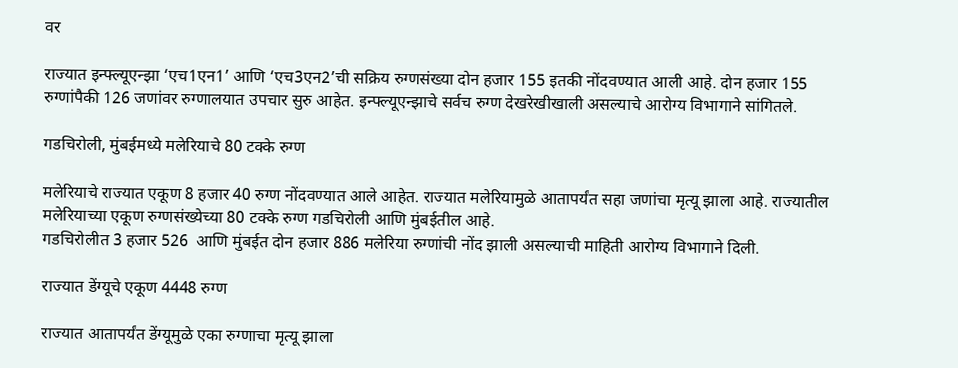वर

राज्यात इन्फ्ल्यूएन्झा ‘एच1एन1’ आणि ‘एच3एन2’ची सक्रिय रुग्णसंख्या दोन हजार 155 इतकी नोंदवण्यात आली आहे. दोन हजार 155 रुग्णांपैकी 126 जणांवर रुग्णालयात उपचार सुरु आहेत. इन्फ्ल्यूएन्झाचे सर्वच रुग्ण देखरेखीखाली असल्याचे आरोग्य विभागाने सांगितले.

गडचिरोली, मुंबईमध्ये मलेरियाचे 80 टक्के रुग्ण

मलेरियाचे राज्यात एकूण 8 हजार 40 रुग्ण नोंदवण्यात आले आहेत. राज्यात मलेरियामुळे आतापर्यंत सहा जणांचा मृत्यू झाला आहे. राज्यातील मलेरियाच्या एकूण रुग्णसंख्येच्या 80 टक्के रुग्ण गडचिरोली आणि मुंबईतील आहे.
गडचिरोलीत 3 हजार 526  आणि मुंबईत दोन हजार 886 मलेरिया रुग्णांची नोंद झाली असल्याची माहिती आरोग्य विभागाने दिली.

राज्यात डेंग्यूचे एकूण 4448 रुग्ण

राज्यात आतापर्यंत डेंग्यूमुळे एका रुग्णाचा मृत्यू झाला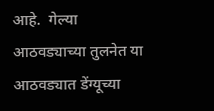आहे.  गेल्या आठवड्याच्या तुलनेत या आठवड्यात डेंग्यूच्या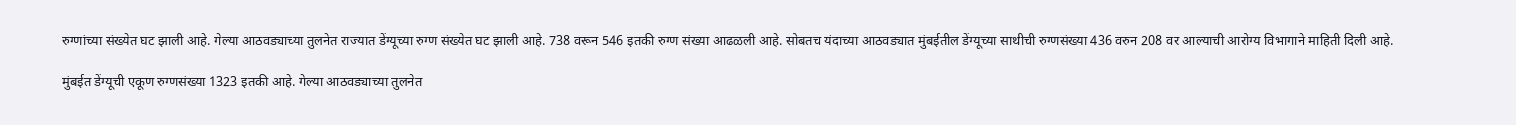रुग्णांच्या संख्येत घट झाली आहे. गेल्या आठवड्याच्या तुलनेत राज्यात डेंग्यूच्या रुग्ण संख्येत घट झाली आहे. 738 वरून 546 इतकी रुग्ण संख्या आढळली आहे. सोबतच यंदाच्या आठवड्यात मुंबईतील डेंग्यूच्या साथीची रुग्णसंख्या 436 वरुन 208 वर आल्याची आरोग्य विभागाने माहिती दिली आहे.

मुंबईत डेंग्यूची एकूण रुग्णसंख्या 1323 इतकी आहे. गेल्या आठवड्याच्या तुलनेत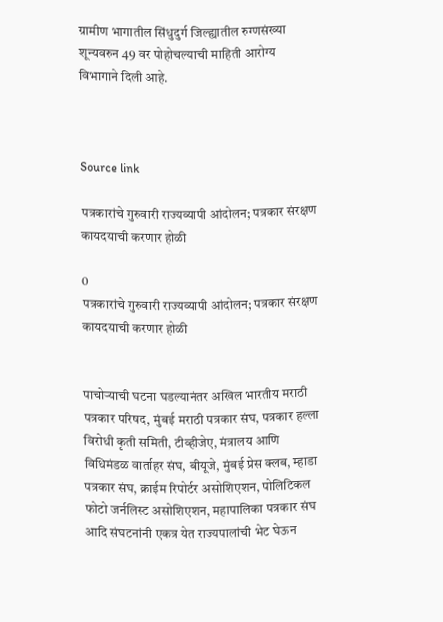ग्रामीण भागातील सिंधुदुर्ग जिल्ह्यातील रुग्णसंख्या शून्यवरुन 49 वर पोहोचल्याची माहिती आरोग्य विभागाने दिली आहे.



Source link

पत्रकारांचे गुरुवारी राज्यव्यापी आंदोलन; पत्रकार संरक्षण कायदयाची करणार होळी

0
पत्रकारांचे गुरुवारी राज्यव्यापी आंदोलन; पत्रकार संरक्षण कायदयाची करणार होळी


पाचोऱ्याची घटना घडल्यानंतर अखिल भारतीय मराठी पत्रकार परिषद, मुंबई मराठी पत्रकार संघ, पत्रकार हल्ला विरोधी कृती समिती, टीव्हीजेए, मंत्रालय आणि विधिमंडळ वार्ताहर संघ, बीयूजे, मुंबई प्रेस क्लब, म्हाडा पत्रकार संघ, क्राईम रिपोर्टर असोशिएशन, पोलिटिकल फोटो जर्नलिस्ट असोशिएशन, महापालिका पत्रकार संघ आदि संघटनांनी एकत्र येत राज्यपालांची भेट घेऊन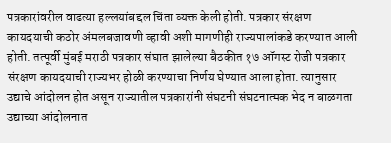पत्रकारांवरील वाढत्या हल्लयांबद्दल चिंता व्यक्त केली होती. पत्रकार संरक्षण कायदयाची कठोर अंमलबजावणी व्हावी अशी मागणीही राज्यपालांकडे करण्यात आली होती. तत्पूर्वी मुंबई मराठी पत्रकार संघात झालेल्या बैठकीत १७ ऑगस्ट रोजी पत्रकार संरक्षण कायदयाची राज्यभर होळी करण्याचा निर्णय घेण्यात आला होता. त्यानुसार उद्याचे आंदोलन होत असून राज्यातील पत्रकारांनी संघटनी संघटनात्मक भेद न बाळगता उद्याच्या आंदोलनात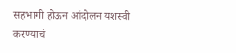सहभागी होऊन आंदोलन यशस्वी करण्याचं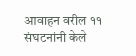आवाहन वरील ११ संघटनांनी केले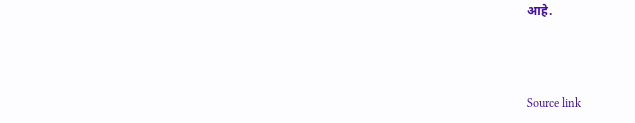आहे.



Source link